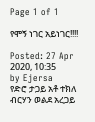Page 1 of 1

የሞኝ ነገር አይነገር!!!!

Posted: 27 Apr 2020, 10:35
by Ejersa
የድሮ ታጋይ አቶ ተክለ ብርሃን ወልደ አረጋይ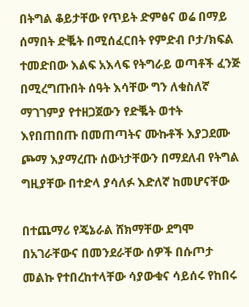በትግል ቆይታቸው የጥይት ድምፅና ወሬ በማይ ሰማበት ድቘት በሚሰፈርበት የምድብ ቦታ/ክፍል ተመድበው እልፍ አእላፍ የትግራይ ወጣቶች ፈንጅ በሚረግጡበት ሰዓት እሳቸው ግን ለቁስለኛ ማገገምያ የተዘጋጀውን የድቘት ወተት እየበጠበጡ በመጠጣትና ሙኩቶች እያጋደሙ ጮማ እያማረጡ ሰውነታቸውን በማደለብ የትግል ግዚያቸው በተድላ ያሳለፉ እድለኛ ከመሆናቸው

በተጨማሪ የጄኔራል ሸክማቸው ደግሞ በአገራቸውና በመንደራቸው ሰዎች በሱጦታ መልኩ የተበረከተላቸው ሳያውቁና ሳይሰሩ የከበሩ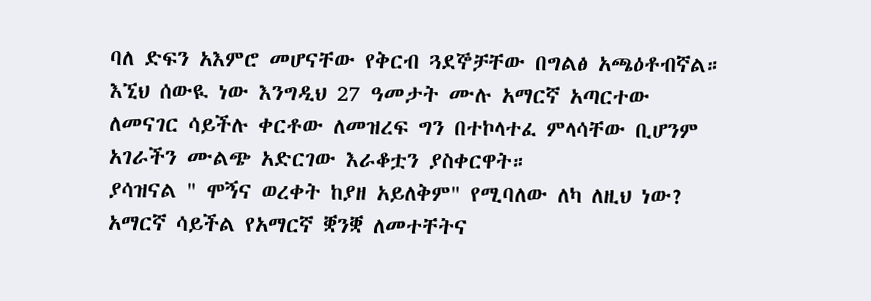ባለ ድፍን አእምሮ መሆናቸው የቅርብ ጓደኞቻቸው በግልፅ አጫዕቶብኛል። እኚህ ሰውዪ ነው እንግዲህ 27 ዓመታት ሙሉ አማርኛ አጣርተው ለመናገር ሳይችሉ ቀርቶው ለመዝረፍ ግን በተኮላተፈ ምላሳቸው ቢሆንም አገራችን ሙልጭ አድርገው እራቆቷን ያስቀርዋት።
ያሳዝናል " ሞኝና ወረቀት ከያዘ አይለቅም" የሚባለው ለካ ለዚህ ነው? አማርኛ ሳይችል የአማርኛ ቛንቛ ለመተቸትና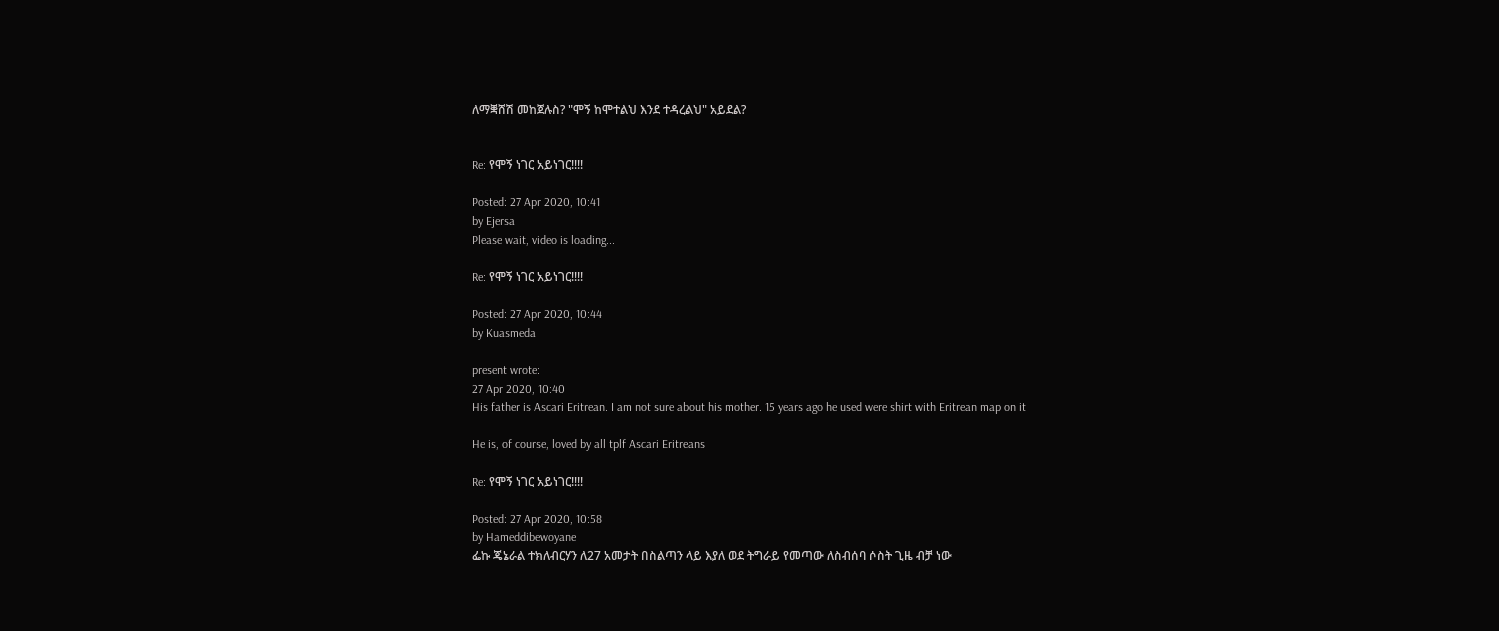ለማቛሸሽ መከጀሉስ? "ሞኝ ከሞተልህ እንደ ተዳረልህ" አይደል?


Re: የሞኝ ነገር አይነገር!!!!

Posted: 27 Apr 2020, 10:41
by Ejersa
Please wait, video is loading...

Re: የሞኝ ነገር አይነገር!!!!

Posted: 27 Apr 2020, 10:44
by Kuasmeda

present wrote:
27 Apr 2020, 10:40
His father is Ascari Eritrean. I am not sure about his mother. 15 years ago he used were shirt with Eritrean map on it

He is, of course, loved by all tplf Ascari Eritreans

Re: የሞኝ ነገር አይነገር!!!!

Posted: 27 Apr 2020, 10:58
by Hameddibewoyane
ፌኩ ጄኔራል ተክለብርሃን ለ27 አመታት በስልጣን ላይ እያለ ወደ ትግራይ የመጣው ለስብሰባ ሶስት ጊዜ ብቻ ነው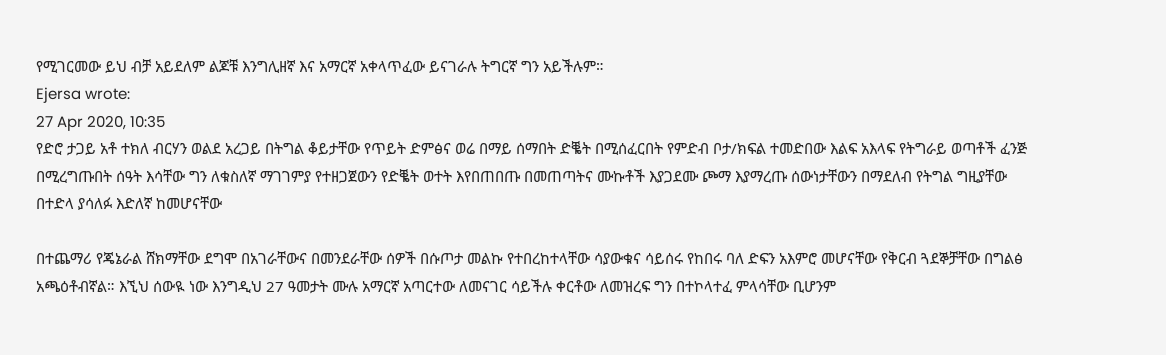የሚገርመው ይህ ብቻ አይደለም ልጆቹ እንግሊዘኛ እና አማርኛ አቀላጥፈው ይናገራሉ ትግርኛ ግን አይችሉም።
Ejersa wrote:
27 Apr 2020, 10:35
የድሮ ታጋይ አቶ ተክለ ብርሃን ወልደ አረጋይ በትግል ቆይታቸው የጥይት ድምፅና ወሬ በማይ ሰማበት ድቘት በሚሰፈርበት የምድብ ቦታ/ክፍል ተመድበው እልፍ አእላፍ የትግራይ ወጣቶች ፈንጅ በሚረግጡበት ሰዓት እሳቸው ግን ለቁስለኛ ማገገምያ የተዘጋጀውን የድቘት ወተት እየበጠበጡ በመጠጣትና ሙኩቶች እያጋደሙ ጮማ እያማረጡ ሰውነታቸውን በማደለብ የትግል ግዚያቸው በተድላ ያሳለፉ እድለኛ ከመሆናቸው

በተጨማሪ የጄኔራል ሸክማቸው ደግሞ በአገራቸውና በመንደራቸው ሰዎች በሱጦታ መልኩ የተበረከተላቸው ሳያውቁና ሳይሰሩ የከበሩ ባለ ድፍን አእምሮ መሆናቸው የቅርብ ጓደኞቻቸው በግልፅ አጫዕቶብኛል። እኚህ ሰውዪ ነው እንግዲህ 27 ዓመታት ሙሉ አማርኛ አጣርተው ለመናገር ሳይችሉ ቀርቶው ለመዝረፍ ግን በተኮላተፈ ምላሳቸው ቢሆንም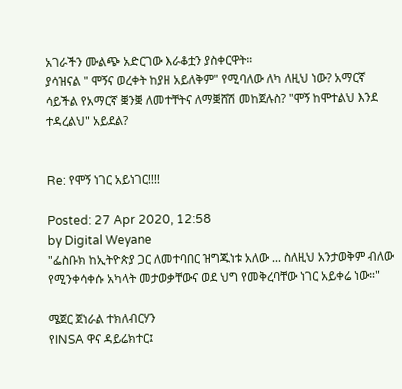አገራችን ሙልጭ አድርገው እራቆቷን ያስቀርዋት።
ያሳዝናል " ሞኝና ወረቀት ከያዘ አይለቅም" የሚባለው ለካ ለዚህ ነው? አማርኛ ሳይችል የአማርኛ ቛንቛ ለመተቸትና ለማቛሸሽ መከጀሉስ? "ሞኝ ከሞተልህ እንደ ተዳረልህ" አይደል?


Re: የሞኝ ነገር አይነገር!!!!

Posted: 27 Apr 2020, 12:58
by Digital Weyane
"ፌስቡክ ከኢትዮጵያ ጋር ለመተባበር ዝግጁነቱ አለው ... ስለዚህ አንታወቅም ብለው የሚንቀሳቀሱ አካላት መታወቃቸውና ወደ ህግ የመቅረባቸው ነገር አይቀሬ ነው።"

ሜጀር ጀነራል ተክለብርሃን
የINSA ዋና ዳይሬክተር፤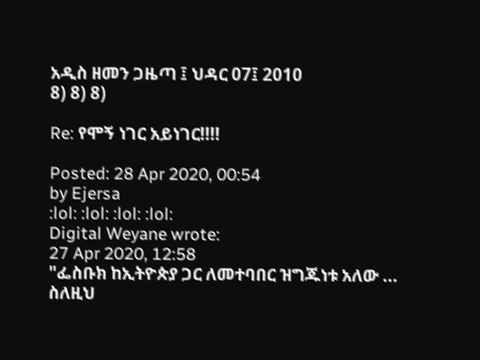አዲስ ዘመን ጋዜጣ ፤ ህዳር 07፤ 2010
8) 8) 8)

Re: የሞኝ ነገር አይነገር!!!!

Posted: 28 Apr 2020, 00:54
by Ejersa
:lol: :lol: :lol: :lol:
Digital Weyane wrote:
27 Apr 2020, 12:58
"ፌስቡክ ከኢትዮጵያ ጋር ለመተባበር ዝግጁነቱ አለው ... ስለዚህ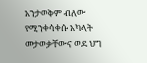አንታወቅም ብለው የሚንቀሳቀሱ አካላት መታወቃቸውና ወደ ህግ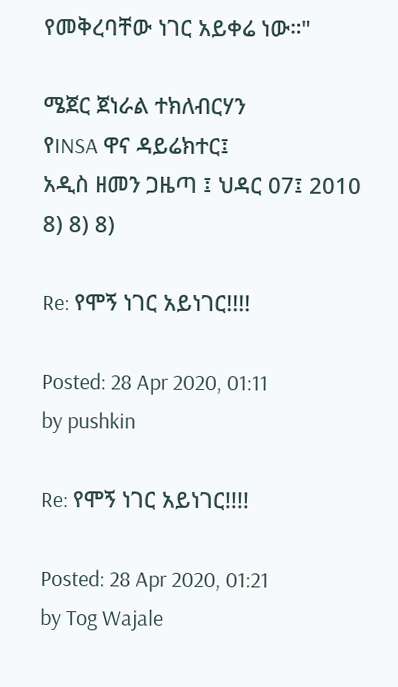የመቅረባቸው ነገር አይቀሬ ነው።"

ሜጀር ጀነራል ተክለብርሃን
የINSA ዋና ዳይሬክተር፤
አዲስ ዘመን ጋዜጣ ፤ ህዳር 07፤ 2010
8) 8) 8)

Re: የሞኝ ነገር አይነገር!!!!

Posted: 28 Apr 2020, 01:11
by pushkin

Re: የሞኝ ነገር አይነገር!!!!

Posted: 28 Apr 2020, 01:21
by Tog Wajale